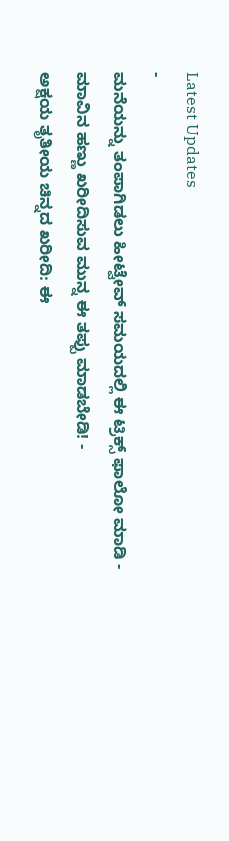Latest Updates
-
ಮನೆಯನ್ನು ತಂಪಾಗಿಡಲು ಹೀಟ್ವೇವ್ ಸಮಯದಲ್ಲಿ ಈ ಟ್ರಿಕ್ಸ್ ಫಾಲೋ ಮಾಡಿ -
ಮಾವಿನ ಹಣ್ಣು ಖರೀದಿಸುವ ಮುನ್ನ ಈ ತಪ್ಪು ಮಾಡಬೇಡಿ! -
ಅಕ್ಷಯ ತೃತೀಯ ಚಿನ್ನದ ಖರೀದಿ: ಈ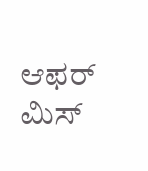ಆಫರ್ ಮಿಸ್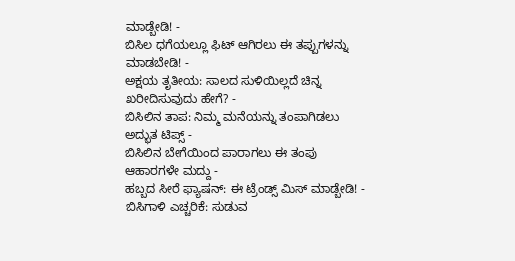ಮಾಡ್ಬೇಡಿ! -
ಬಿಸಿಲ ಧಗೆಯಲ್ಲೂ ಫಿಟ್ ಆಗಿರಲು ಈ ತಪ್ಪುಗಳನ್ನು ಮಾಡಬೇಡಿ! -
ಅಕ್ಷಯ ತೃತೀಯ: ಸಾಲದ ಸುಳಿಯಿಲ್ಲದೆ ಚಿನ್ನ ಖರೀದಿಸುವುದು ಹೇಗೆ? -
ಬಿಸಿಲಿನ ತಾಪ: ನಿಮ್ಮ ಮನೆಯನ್ನು ತಂಪಾಗಿಡಲು ಅದ್ಭುತ ಟಿಪ್ಸ್ -
ಬಿಸಿಲಿನ ಬೇಗೆಯಿಂದ ಪಾರಾಗಲು ಈ ತಂಪು ಆಹಾರಗಳೇ ಮದ್ದು -
ಹಬ್ಬದ ಸೀರೆ ಫ್ಯಾಷನ್: ಈ ಟ್ರೆಂಡ್ಸ್ ಮಿಸ್ ಮಾಡ್ಬೇಡಿ! -
ಬಿಸಿಗಾಳಿ ಎಚ್ಚರಿಕೆ: ಸುಡುವ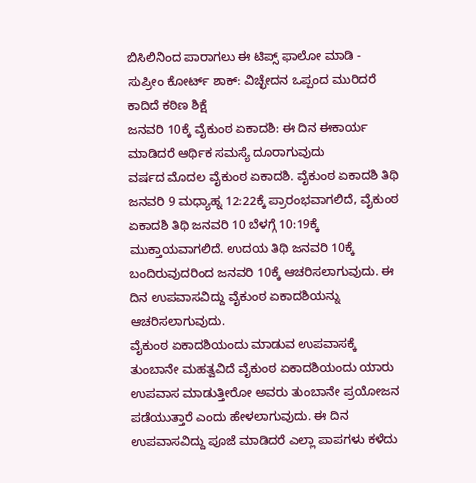ಬಿಸಿಲಿನಿಂದ ಪಾರಾಗಲು ಈ ಟಿಪ್ಸ್ ಫಾಲೋ ಮಾಡಿ -
ಸುಪ್ರೀಂ ಕೋರ್ಟ್ ಶಾಕ್: ವಿಚ್ಛೇದನ ಒಪ್ಪಂದ ಮುರಿದರೆ ಕಾದಿದೆ ಕಠಿಣ ಶಿಕ್ಷೆ
ಜನವರಿ 10ಕ್ಕೆ ವೈಕುಂಠ ಏಕಾದಶಿ: ಈ ದಿನ ಈಕಾರ್ಯ ಮಾಡಿದರೆ ಆರ್ಥಿಕ ಸಮಸ್ಯೆ ದೂರಾಗುವುದು
ವರ್ಷದ ಮೊದಲ ವೈಕುಂಠ ಏಕಾದಶಿ. ವೈಕುಂಠ ಏಕಾದಶಿ ತಿಥಿ ಜನವರಿ 9 ಮಧ್ಯಾಹ್ನ 12:22ಕ್ಕೆ ಪ್ರಾರಂಭವಾಗಲಿದೆ, ವೈಕುಂಠ ಏಕಾದಶಿ ತಿಥಿ ಜನವರಿ 10 ಬೆಳಗ್ಗೆ 10:19ಕ್ಕೆ ಮುಕ್ತಾಯವಾಗಲಿದೆ. ಉದಯ ತಿಥಿ ಜನವರಿ 10ಕ್ಕೆ ಬಂದಿರುವುದರಿಂದ ಜನವರಿ 10ಕ್ಕೆ ಆಚರಿಸಲಾಗುವುದು. ಈ ದಿನ ಉಪವಾಸವಿದ್ದು ವೈಕುಂಠ ಏಕಾದಶಿಯನ್ನು ಆಚರಿಸಲಾಗುವುದು.
ವೈಕುಂಠ ಏಕಾದಶಿಯಂದು ಮಾಡುವ ಉಪವಾಸಕ್ಕೆ ತುಂಬಾನೇ ಮಹತ್ವವಿದೆ ವೈಕುಂಠ ಏಕಾದಶಿಯಂದು ಯಾರು ಉಪವಾಸ ಮಾಡುತ್ತೀರೋ ಅವರು ತುಂಬಾನೇ ಪ್ರಯೋಜನ ಪಡೆಯುತ್ತಾರೆ ಎಂದು ಹೇಳಲಾಗುವುದು. ಈ ದಿನ ಉಪವಾಸವಿದ್ದು ಪೂಜೆ ಮಾಡಿದರೆ ಎಲ್ಲಾ ಪಾಪಗಳು ಕಳೆದು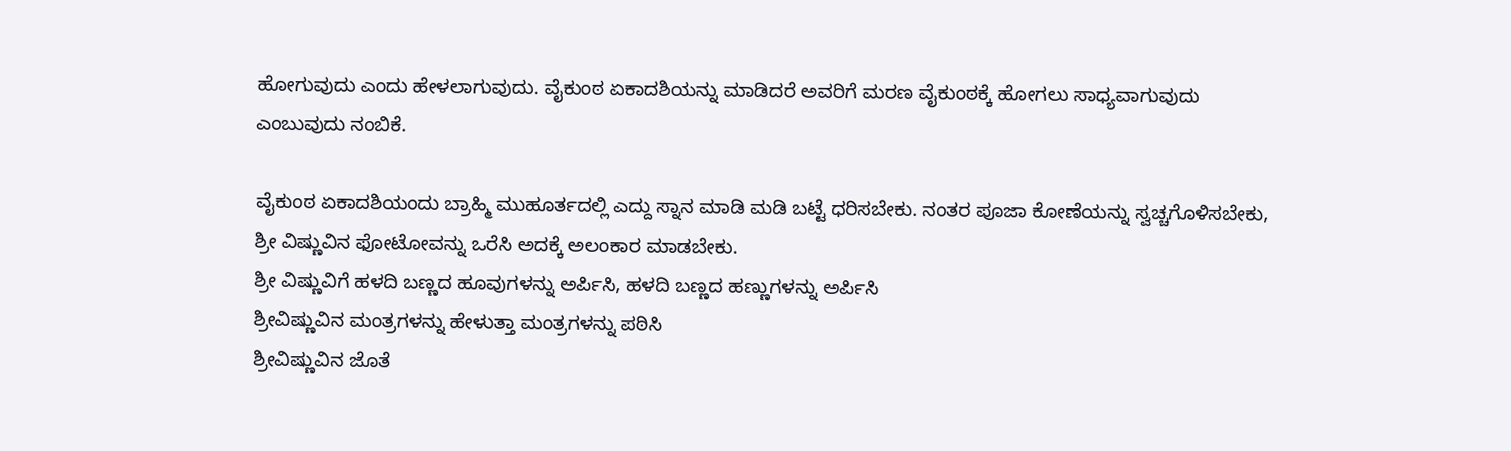ಹೋಗುವುದು ಎಂದು ಹೇಳಲಾಗುವುದು. ವೈಕುಂಠ ಏಕಾದಶಿಯನ್ನು ಮಾಡಿದರೆ ಅವರಿಗೆ ಮರಣ ವೈಕುಂಠಕ್ಕೆ ಹೋಗಲು ಸಾಧ್ಯವಾಗುವುದು ಎಂಬುವುದು ನಂಬಿಕೆ.

ವೈಕುಂಠ ಏಕಾದಶಿಯಂದು ಬ್ರಾಹ್ಮಿ ಮುಹೂರ್ತದಲ್ಲಿ ಎದ್ದು ಸ್ನಾನ ಮಾಡಿ ಮಡಿ ಬಟ್ಟೆ ಧರಿಸಬೇಕು. ನಂತರ ಪೂಜಾ ಕೋಣೆಯನ್ನು ಸ್ವಚ್ಚಗೊಳಿಸಬೇಕು, ಶ್ರೀ ವಿಷ್ಣುವಿನ ಫೋಟೋವನ್ನು ಒರೆಸಿ ಅದಕ್ಕೆ ಅಲಂಕಾರ ಮಾಡಬೇಕು.
ಶ್ರೀ ವಿಷ್ಣುವಿಗೆ ಹಳದಿ ಬಣ್ಣದ ಹೂವುಗಳನ್ನು ಅರ್ಪಿಸಿ, ಹಳದಿ ಬಣ್ಣದ ಹಣ್ಣುಗಳನ್ನು ಅರ್ಪಿಸಿ
ಶ್ರೀವಿಷ್ಣುವಿನ ಮಂತ್ರಗಳನ್ನು ಹೇಳುತ್ತಾ ಮಂತ್ರಗಳನ್ನು ಪಠಿಸಿ
ಶ್ರೀವಿಷ್ಣುವಿನ ಜೊತೆ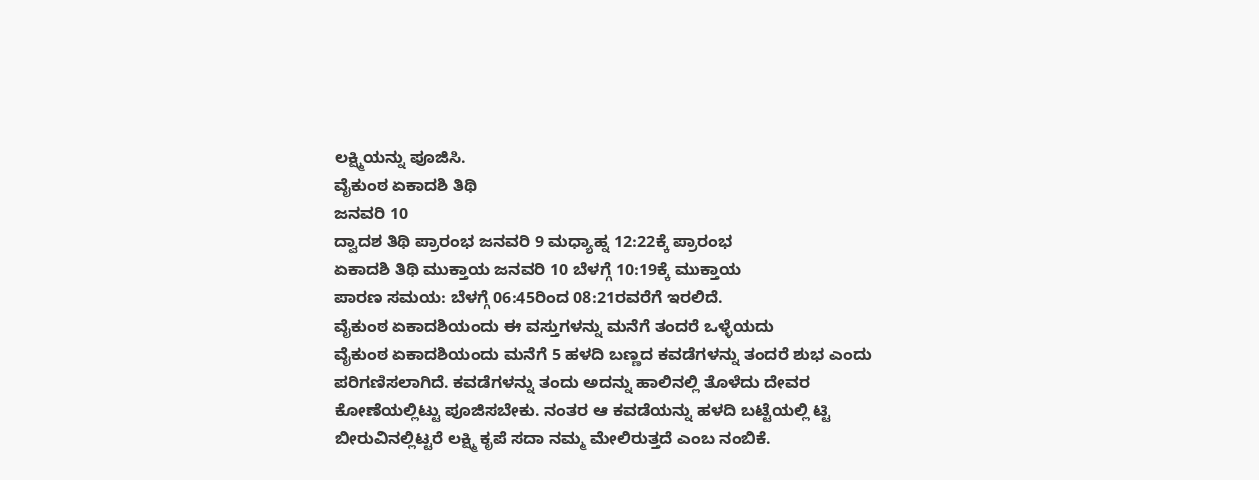ಲಕ್ಷ್ಮಿಯನ್ನು ಪೂಜಿಸಿ.
ವೈಕುಂಠ ಏಕಾದಶಿ ತಿಥಿ
ಜನವರಿ 10
ದ್ವಾದಶ ತಿಥಿ ಪ್ರಾರಂಭ ಜನವರಿ 9 ಮಧ್ಯಾಹ್ನ 12:22ಕ್ಕೆ ಪ್ರಾರಂಭ
ಏಕಾದಶಿ ತಿಥಿ ಮುಕ್ತಾಯ ಜನವರಿ 10 ಬೆಳಗ್ಗೆ 10:19ಕ್ಕೆ ಮುಕ್ತಾಯ
ಪಾರಣ ಸಮಯ: ಬೆಳಗ್ಗೆ 06:45ರಿಂದ 08:21ರವರೆಗೆ ಇರಲಿದೆ.
ವೈಕುಂಠ ಏಕಾದಶಿಯಂದು ಈ ವಸ್ತುಗಳನ್ನು ಮನೆಗೆ ತಂದರೆ ಒಳ್ಳೆಯದು
ವೈಕುಂಠ ಏಕಾದಶಿಯಂದು ಮನೆಗೆ 5 ಹಳದಿ ಬಣ್ಣದ ಕವಡೆಗಳನ್ನು ತಂದರೆ ಶುಭ ಎಂದು ಪರಿಗಣಿಸಲಾಗಿದೆ. ಕವಡೆಗಳನ್ನು ತಂದು ಅದನ್ನು ಹಾಲಿನಲ್ಲಿ ತೊಳೆದು ದೇವರ ಕೋಣೆಯಲ್ಲಿಟ್ಟು ಪೂಜಿಸಬೇಕು. ನಂತರ ಆ ಕವಡೆಯನ್ನು ಹಳದಿ ಬಟ್ಟೆಯಲ್ಲಿ ಟ್ಟಿ ಬೀರುವಿನಲ್ಲಿಟ್ಟರೆ ಲಕ್ಷ್ಮಿ ಕೃಪೆ ಸದಾ ನಮ್ಮ ಮೇಲಿರುತ್ತದೆ ಎಂಬ ನಂಬಿಕೆ.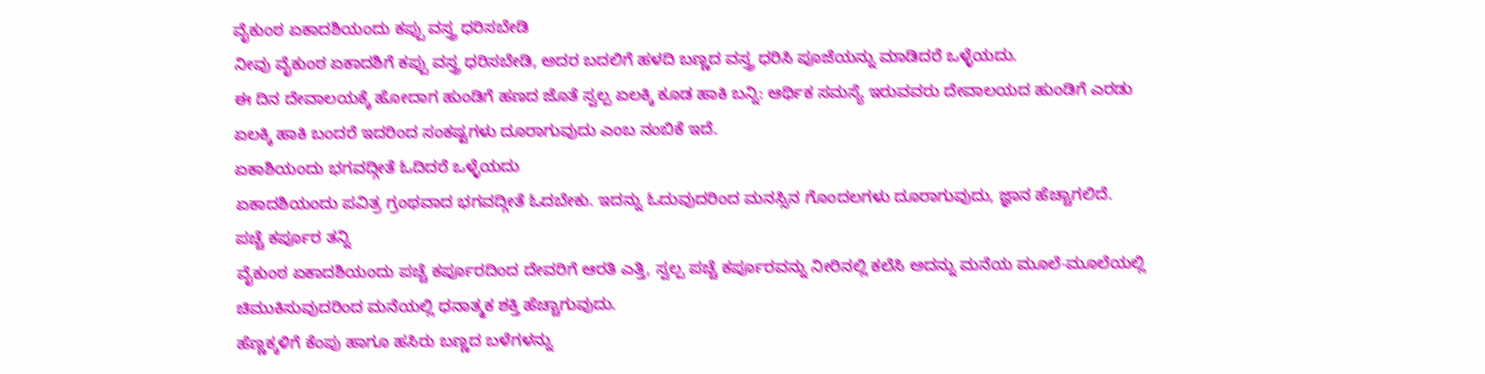ವೈಕುಂಠ ಏಕಾದಶಿಯಂದು ಕಪ್ಪು ವಸ್ತ್ರ ಧರಿಸಬೇಡಿ
ನೀವು ವೈಕುಂಠ ಏಕಾದಶಿಗೆ ಕಪ್ಪು ವಸ್ತ್ರ ಧರಿಸಬೇಡಿ, ಅದರ ಬದಲಿಗೆ ಹಳದಿ ಬಣ್ಣದ ವಸ್ತ್ರ ಧರಿಸಿ ಪೂಜೆಯನ್ನು ಮಾಡಿದರೆ ಒಳ್ಳೆಯದು.
ಈ ದಿನ ದೇವಾಲಯಕ್ಕೆ ಹೋದಾಗ ಹುಂಡಿಗೆ ಹಣದ ಜೊತೆ ಸ್ವಲ್ಪ ಏಲಕ್ಕಿ ಕೂಡ ಹಾಕಿ ಬನ್ನಿ: ಆರ್ಥಿಕ ಸಮಸ್ಯೆ ಇರುವವರು ದೇವಾಲಯದ ಹುಂಡಿಗೆ ಎರಡು ಏಲಕ್ಕಿ ಹಾಕಿ ಬಂದರೆ ಇದರಿಂದ ಸಂಕಷ್ಟಗಳು ದೂರಾಗುವುದು ಎಂಬ ನಂಬಿಕೆ ಇದೆ.
ಏಕಾಶಿಯಂದು ಭಗವದ್ಗೀತೆ ಓದಿದರೆ ಒಳ್ಳೆಯದು
ಏಕಾದಶಿಯಂದು ಪವಿತ್ರ ಗ್ರಂಥವಾದ ಭಗವದ್ಗೀತೆ ಓದಬೇಕು. ಇದನ್ನು ಓದುವುದರಿಂದ ಮನಸ್ಸಿನ ಗೊಂದಲಗಳು ದೂರಾಗುವುದು, ಜ್ಞಾನ ಹೆಚ್ಚಾಗಲಿದೆ.
ಪಚ್ಚೆ ಕರ್ಪೂರ ತನ್ನಿ
ವೈಕುಂಠ ಏಕಾದಶಿಯಂದು ಪಚ್ಚೆ ಕರ್ಪೂರದಿಂದ ದೇವರಿಗೆ ಆರತಿ ಎತ್ತಿ, ಸ್ವಲ್ಪ ಪಚ್ಚೆ ಕರ್ಪೂರವನ್ನು ನೀರಿನಲ್ಲಿ ಕಲೆಸಿ ಅದನ್ನು ಮನೆಯ ಮೂಲೆ-ಮೂಲೆಯಲ್ಲಿ ಚಿಮುಕಿಸುವುದರಿಂದ ಮನೆಯಲ್ಲಿ ಧನಾತ್ಮಕ ಶಕ್ತಿ ಹೆಚ್ಚಾಗುವುದು.
ಹೆಣ್ಣಕ್ಕಳಿಗೆ ಕೆಂಪು ಹಾಗೂ ಹಸಿರು ಬಣ್ಣದ ಬಳೆಗಳನ್ನು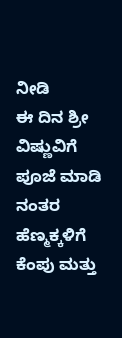ನೀಡಿ
ಈ ದಿನ ಶ್ರೀ ವಿಷ್ಣುವಿಗೆ ಪೂಜೆ ಮಾಡಿ ನಂತರ ಹೆಣ್ಮಕ್ಕಳಿಗೆ ಕೆಂಪು ಮತ್ತು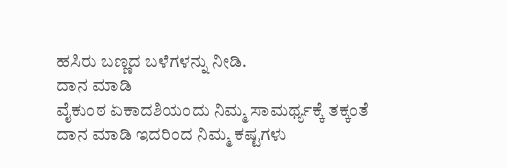ಹಸಿರು ಬಣ್ಣದ ಬಳೆಗಳನ್ನು ನೀಡಿ.
ದಾನ ಮಾಡಿ
ವೈಕುಂಠ ಏಕಾದಶಿಯಂದು ನಿಮ್ಮ ಸಾಮರ್ಥ್ಯಕ್ಕೆ ತಕ್ಕಂತೆ ದಾನ ಮಾಡಿ ಇದರಿಂದ ನಿಮ್ಮ ಕಷ್ಟಗಳು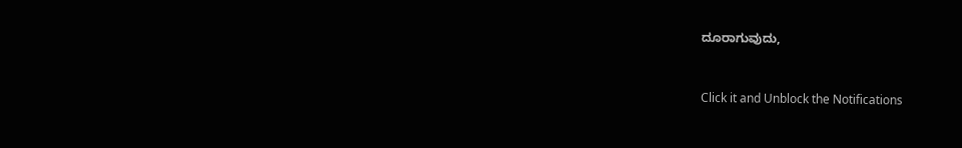ದೂರಾಗುವುದು,



Click it and Unblock the Notifications